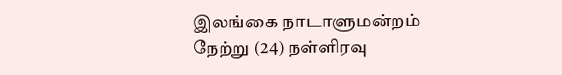இலங்கை நாடாளுமன்றம் நேற்று (24) நள்ளிரவு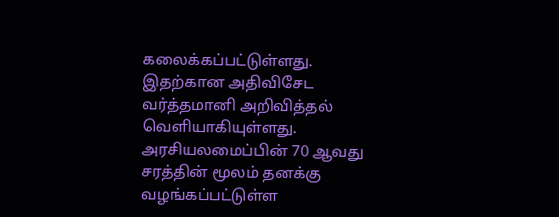கலைக்கப்பட்டுள்ளது. இதற்கான அதிவிசேட வர்த்தமானி அறிவித்தல் வெளியாகியுள்ளது.
அரசியலமைப்பின் 70 ஆவது சரத்தின் மூலம் தனக்கு வழங்கப்பட்டுள்ள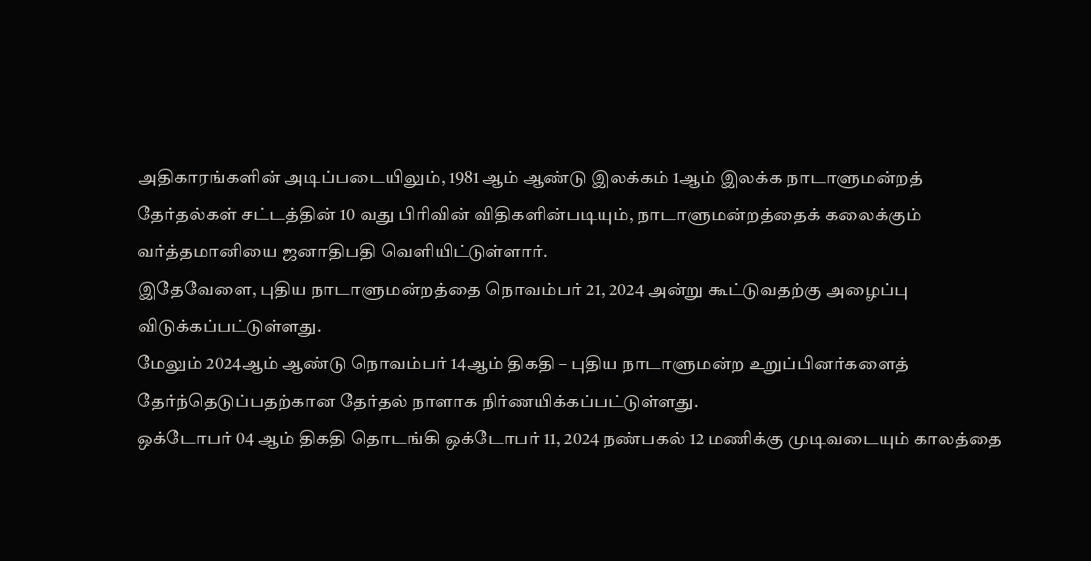அதிகாரங்களின் அடிப்படையிலும், 1981 ஆம் ஆண்டு இலக்கம் 1ஆம் இலக்க நாடாளுமன்றத் தேர்தல்கள் சட்டத்தின் 10 வது பிரிவின் விதிகளின்படியும், நாடாளுமன்றத்தைக் கலைக்கும் வர்த்தமானியை ஜனாதிபதி வெளியிட்டுள்ளார்.
இதேவேளை, புதிய நாடாளுமன்றத்தை நொவம்பர் 21, 2024 அன்று கூட்டுவதற்கு அழைப்பு விடுக்கப்பட்டுள்ளது.
மேலும் 2024ஆம் ஆண்டு நொவம்பர் 14ஆம் திகதி – புதிய நாடாளுமன்ற உறுப்பினர்களைத் தேர்ந்தெடுப்பதற்கான தேர்தல் நாளாக நிர்ணயிக்கப்பட்டுள்ளது.
ஒக்டோபர் 04 ஆம் திகதி தொடங்கி ஒக்டோபர் 11, 2024 நண்பகல் 12 மணிக்கு முடிவடையும் காலத்தை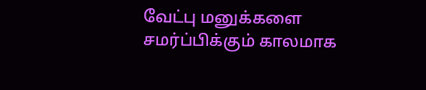வேட்பு மனுக்களை சமர்ப்பிக்கும் காலமாக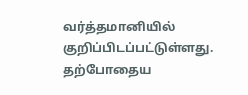வர்த்தமானியில் குறிப்பிடப்பட்டுள்ளது.
தற்போதைய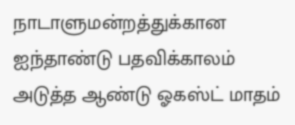நாடாளுமன்றத்துக்கான ஐந்தாண்டு பதவிக்காலம் அடுத்த ஆண்டு ஓகஸ்ட் மாதம்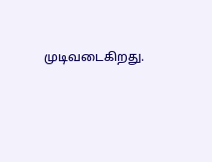முடிவடைகிறது.